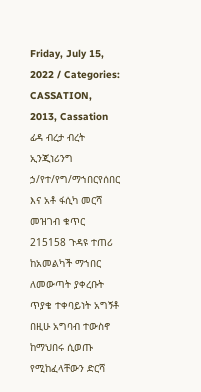Friday, July 15, 2022 / Categories: CASSATION, 2013, Cassation ፊዳ ብረታ ብረት ኢንጂነሪንግ ኃ/የተ/የግ/ማኀበርየሰበር እና አቶ ፋሲካ መርሻ መዝገብ ቁጥር 215158 ጉዳዩ ተጠሪ ከአመልካች ማኀበር ለመውጣት ያቀረቡት ጥያቄ ተቀባይነት አግኝቶ በዚሁ አግባብ ተውስኖ ከማህበሩ ሲወጡ የሚከፈላቸውን ድርሻ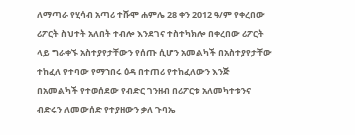ለማጣራ የሂሳብ አጣሪ ተሹሞ ሐምሌ 28 ቀን 2012 ዓ/ም የቀረበው ሪፖርት ስህተት አለበት ተብሎ እንደገና ተስተካክሎ በቀረበው ሪፖርት ላይ ግራቀኙ አስተያየታቸውን የሰጡ ሲሆን አመልካች በአስተያየታቸው ተከፈለ የተባው የማኀበሩ ዕዳ በተጠሪ የተከፈለውን እንጅ በአመልካች የተወሰደው የብድር ገንዘብ በሪፖርቱ አለመካተቱንና ብድሩን ለመውሰድ የተያዘውን ቃለ ጉባኤ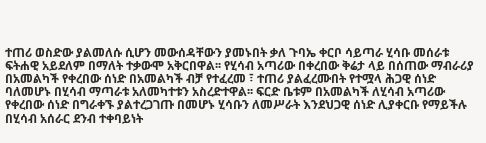ተጠሪ ወስድው ያልመለሱ ሲሆን መውሰዳቸውን ያመኑበት ቃለ ጉባኤ ቀርቦ ሳይጣራ ሂሳቡ መሰራቱ ፍትሐዊ አይደለም በማለት ተቃውሞ አቅርበዋል፡፡ የሂሳብ አጣሪው በቀረበው ቅሬታ ላይ በሰጠው ማብራሪያ በአመልካች የቀረበው ሰነድ በአመልካች ብቻ የተፈረመ ፣ ተጠሪ ያልፈረሙበት የተሟላ ሕጋዊ ሰነድ ባለመሆኑ በሂሳብ ማጣራቱ አለመካተቱን አስረድተዋል፡፡ ፍርድ ቤቱም በአመልካች ለሂሳብ አጣሪው የቀረበው ሰነድ በግራቀኙ ያልተረጋገጡ በመሆኑ ሂሳቡን ለመሥራት እንደህጋዊ ሰነድ ሊያቀርቡ የማይችሉ በሂሳብ አሰራር ደንብ ተቀባይነት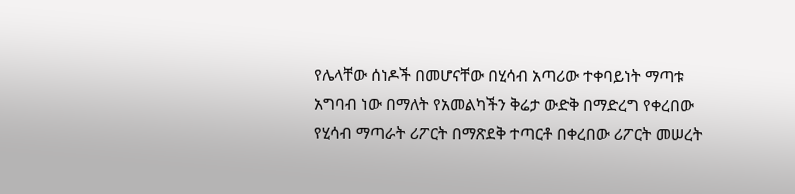የሌላቸው ሰነዶች በመሆናቸው በሂሳብ አጣሪው ተቀባይነት ማጣቱ አግባብ ነው በማለት የአመልካችን ቅሬታ ውድቅ በማድረግ የቀረበው የሂሳብ ማጣራት ሪፖርት በማጽደቅ ተጣርቶ በቀረበው ሪፖርት መሠረት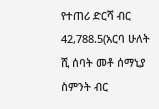የተጠሪ ድርሻ ብር 42,788.5(አርባ ሁለት ሺ ሰባት መቶ ሰማኒያ ስምንት ብር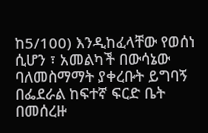ከ5/100) እንዲከፈላቸው የወሰነ ሲሆን ፣ አመልካች በውሳኔው ባለመስማማት ያቀረቡት ይግባኝ በፌደራል ከፍተኛ ፍርድ ቤት በመሰረዙ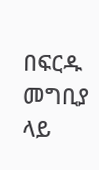በፍርዱ መግቢያ ላይ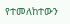የተመለከተውን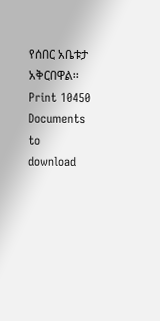የሰበር አቤቱታ አቅርበዋል፡፡ Print 10450 Documents to download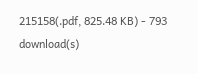215158(.pdf, 825.48 KB) - 793 download(s)